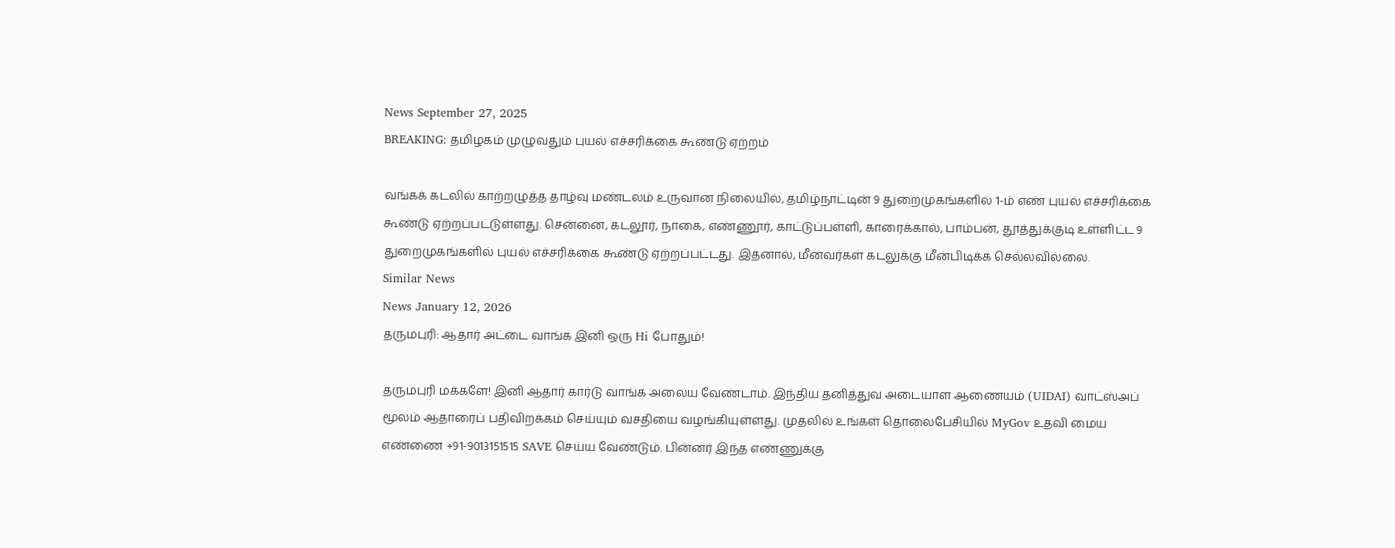News September 27, 2025
BREAKING: தமிழகம் முழுவதும் புயல் எச்சரிக்கை கூண்டு ஏற்றம்

வங்கக் கடலில் காற்றழுத்த தாழ்வு மண்டலம் உருவான நிலையில், தமிழ்நாட்டின் 9 துறைமுகங்களில் 1-ம் எண் புயல் எச்சரிக்கை கூண்டு ஏற்றப்பட்டுள்ளது. சென்னை, கடலூர், நாகை, எண்ணூர், காட்டுப்பள்ளி, காரைக்கால், பாம்பன், தூத்துக்குடி உள்ளிட்ட 9 துறைமுகங்களில் புயல் எச்சரிக்கை கூண்டு ஏற்றப்பட்டது. இதனால், மீனவர்கள் கடலுக்கு மீன்பிடிக்க செல்லவில்லை.
Similar News
News January 12, 2026
தருமபுரி: ஆதார் அட்டை வாங்க இனி ஒரு Hi போதும்!

தருமபுரி மக்களே! இனி ஆதார் கார்டு வாங்க அலைய வேண்டாம். இந்திய தனித்துவ அடையாள ஆணையம் (UIDAI) வாட்ஸ்அப் மூலம் ஆதாரைப் பதிவிறக்கம் செய்யும் வசதியை வழங்கியுள்ளது. முதலில் உங்கள் தொலைபேசியில் MyGov உதவி மைய எண்ணை +91-9013151515 SAVE செய்ய வேண்டும். பின்னர் இந்த எண்ணுக்கு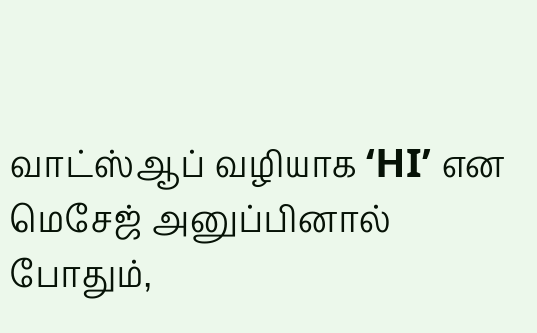வாட்ஸ்ஆப் வழியாக ‘HI’ என மெசேஜ் அனுப்பினால் போதும்,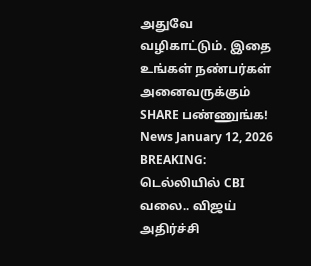அதுவே வழிகாட்டும். இதை உங்கள் நண்பர்கள் அனைவருக்கும் SHARE பண்ணுங்க!
News January 12, 2026
BREAKING: டெல்லியில் CBI வலை.. விஜய் அதிர்ச்சி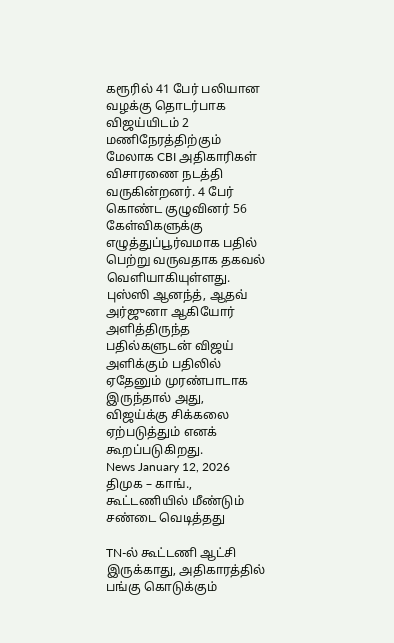கரூரில் 41 பேர் பலியான வழக்கு தொடர்பாக விஜய்யிடம் 2 மணிநேரத்திற்கும் மேலாக CBI அதிகாரிகள் விசாரணை நடத்தி வருகின்றனர். 4 பேர் கொண்ட குழுவினர் 56 கேள்விகளுக்கு எழுத்துப்பூர்வமாக பதில் பெற்று வருவதாக தகவல் வெளியாகியுள்ளது. புஸ்ஸி ஆனந்த், ஆதவ் அர்ஜுனா ஆகியோர் அளித்திருந்த பதில்களுடன் விஜய் அளிக்கும் பதிலில் ஏதேனும் முரண்பாடாக இருந்தால் அது, விஜய்க்கு சிக்கலை ஏற்படுத்தும் எனக் கூறப்படுகிறது.
News January 12, 2026
திமுக – காங்., கூட்டணியில் மீண்டும் சண்டை வெடித்தது

TN-ல் கூட்டணி ஆட்சி இருக்காது, அதிகாரத்தில் பங்கு கொடுக்கும்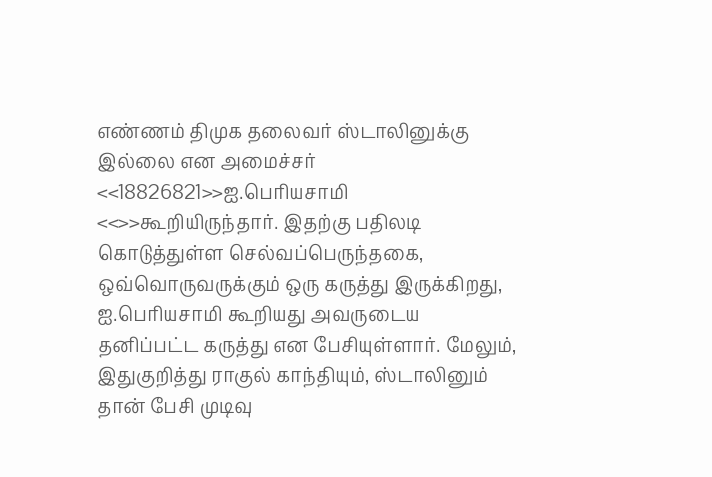எண்ணம் திமுக தலைவர் ஸ்டாலினுக்கு இல்லை என அமைச்சர் <<18826821>>ஐ.பெரியசாமி <<>>கூறியிருந்தார். இதற்கு பதிலடி கொடுத்துள்ள செல்வப்பெருந்தகை, ஒவ்வொருவருக்கும் ஒரு கருத்து இருக்கிறது, ஐ.பெரியசாமி கூறியது அவருடைய தனிப்பட்ட கருத்து என பேசியுள்ளார். மேலும், இதுகுறித்து ராகுல் காந்தியும், ஸ்டாலினும் தான் பேசி முடிவு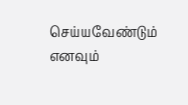செய்யவேண்டும் எனவும்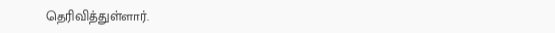தெரிவித்துள்ளார்.